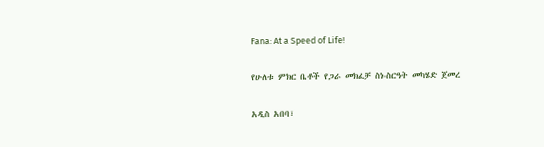Fana: At a Speed of Life!

የሁለቱ ምክር ቤቶች የጋራ መክፈቻ ስነ-ስርዓት መካሄድ ጀመረ

አዲስ አበባ፣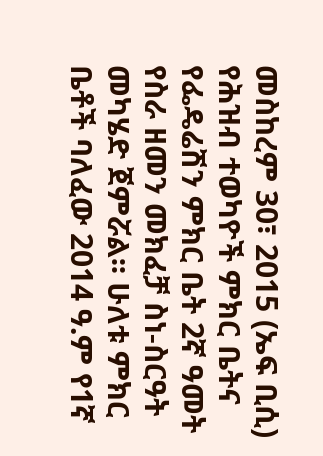መስከረም 30፣ 2015 (ኤፍ ቢሲ) የሕዝብ ተወካዮች ምክር ቤትና የፌዴሬሽን ምክር ቤት 2ኛ ዓመት የስራ ዘመን መክፈቻ ስነ-ስርዓት  መካሄድ ጀምሯል፡፡ ሁለቱ ምክር ቤቶች ባለፈው 2014 ዓ.ም የ1ኛ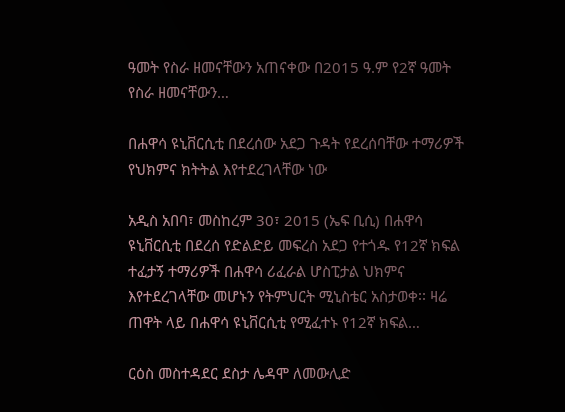ዓመት የስራ ዘመናቸውን አጠናቀው በ2015 ዓ.ም የ2ኛ ዓመት የስራ ዘመናቸውን…

በሐዋሳ ዩኒቨርሲቲ በደረሰው አደጋ ጉዳት የደረሰባቸው ተማሪዎች የህክምና ክትትል እየተደረገላቸው ነው

አዲስ አበባ፣ መስከረም 30፣ 2015 (ኤፍ ቢሲ) በሐዋሳ ዩኒቨርሲቲ በደረሰ የድልድይ መፍረስ አደጋ የተጎዱ የ12ኛ ክፍል ተፈታኝ ተማሪዎች በሐዋሳ ሪፈራል ሆስፒታል ህክምና እየተደረገላቸው መሆኑን የትምህርት ሚኒስቴር አስታወቀ፡፡ ዛሬ ጠዋት ላይ በሐዋሳ ዩኒቨርሲቲ የሚፈተኑ የ12ኛ ክፍል…

ርዕስ መስተዳደር ደስታ ሌዳሞ ለመውሊድ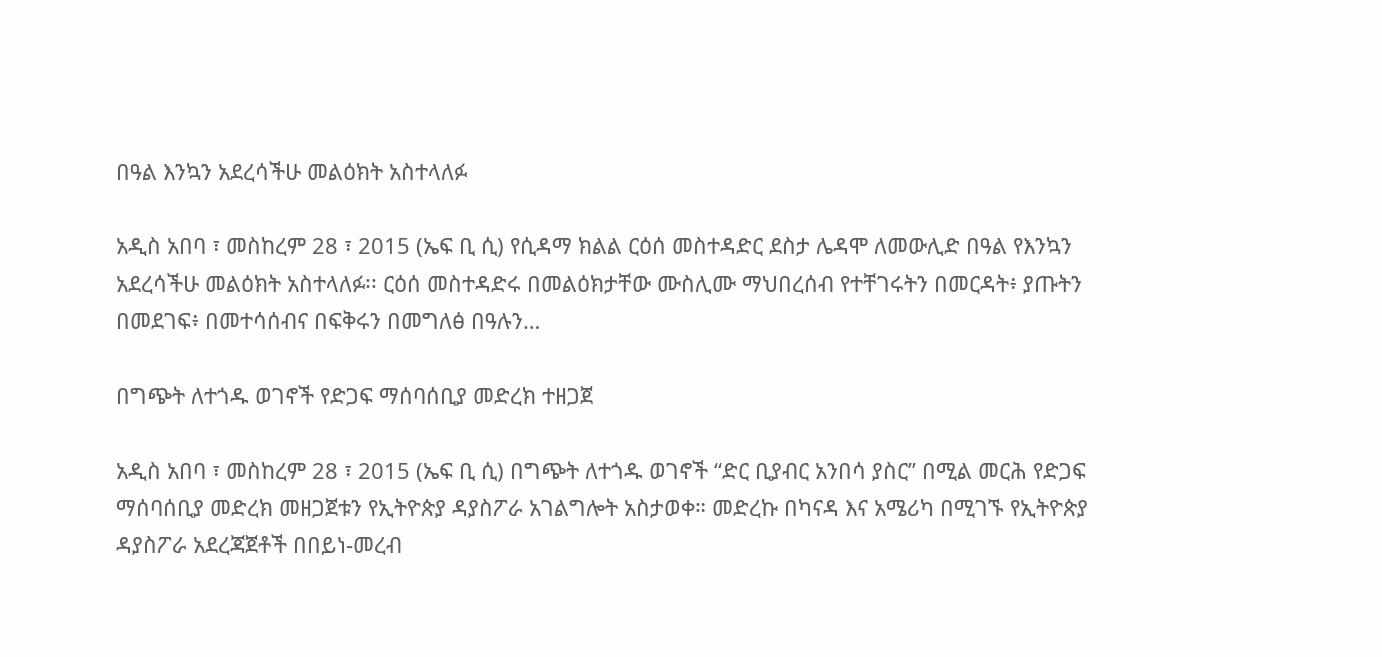በዓል እንኳን አደረሳችሁ መልዕክት አስተላለፉ

አዲስ አበባ ፣ መስከረም 28 ፣ 2015 (ኤፍ ቢ ሲ) የሲዳማ ክልል ርዕሰ መስተዳድር ደስታ ሌዳሞ ለመውሊድ በዓል የእንኳን አደረሳችሁ መልዕክት አስተላለፉ፡፡ ርዕሰ መስተዳድሩ በመልዕክታቸው ሙስሊሙ ማህበረሰብ የተቸገሩትን በመርዳት፥ ያጡትን በመደገፍ፥ በመተሳሰብና በፍቅሩን በመግለፅ በዓሉን…

በግጭት ለተጎዱ ወገኖች የድጋፍ ማሰባሰቢያ መድረክ ተዘጋጀ

አዲስ አበባ ፣ መስከረም 28 ፣ 2015 (ኤፍ ቢ ሲ) በግጭት ለተጎዱ ወገኖች “ድር ቢያብር አንበሳ ያስር” በሚል መርሕ የድጋፍ ማሰባሰቢያ መድረክ መዘጋጀቱን የኢትዮጵያ ዳያስፖራ አገልግሎት አስታወቀ። መድረኩ በካናዳ እና አሜሪካ በሚገኙ የኢትዮጵያ ዳያስፖራ አደረጃጀቶች በበይነ-መረብ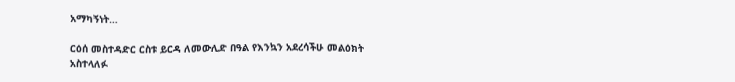አማካኝነት…

ርዕሰ መስተዳድር ርስቱ ይርዳ ለመውሊድ በዓል የእንኳን አደረሳችሁ መልዕክት አስተላለፉ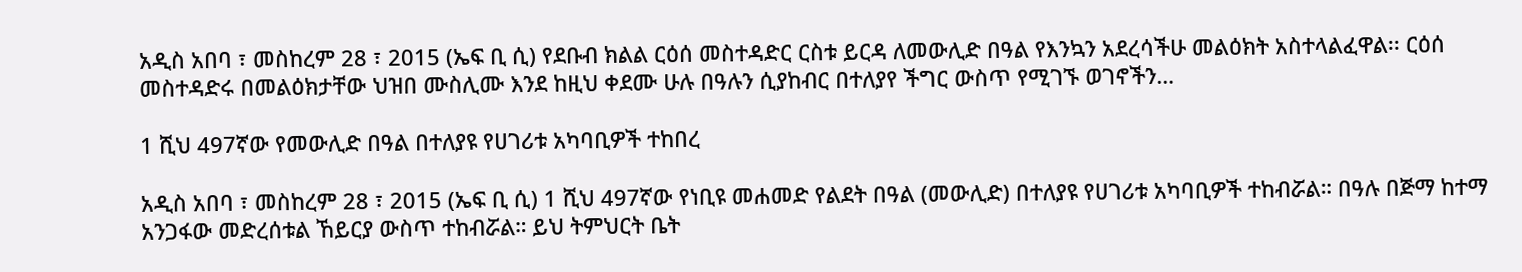አዲስ አበባ ፣ መስከረም 28 ፣ 2015 (ኤፍ ቢ ሲ) የደቡብ ክልል ርዕሰ መስተዳድር ርስቱ ይርዳ ለመውሊድ በዓል የእንኳን አደረሳችሁ መልዕክት አስተላልፈዋል፡፡ ርዕሰ መስተዳድሩ በመልዕክታቸው ህዝበ ሙስሊሙ እንደ ከዚህ ቀደሙ ሁሉ በዓሉን ሲያከብር በተለያየ ችግር ውስጥ የሚገኙ ወገኖችን…

1 ሺህ 497ኛው የመውሊድ በዓል በተለያዩ የሀገሪቱ አካባቢዎች ተከበረ

አዲስ አበባ ፣ መስከረም 28 ፣ 2015 (ኤፍ ቢ ሲ) 1 ሺህ 497ኛው የነቢዩ መሐመድ የልደት በዓል (መውሊድ) በተለያዩ የሀገሪቱ አካባቢዎች ተከብሯል። በዓሉ በጅማ ከተማ አንጋፋው መድረሰቱል ኸይርያ ውስጥ ተከብሯል። ይህ ትምህርት ቤት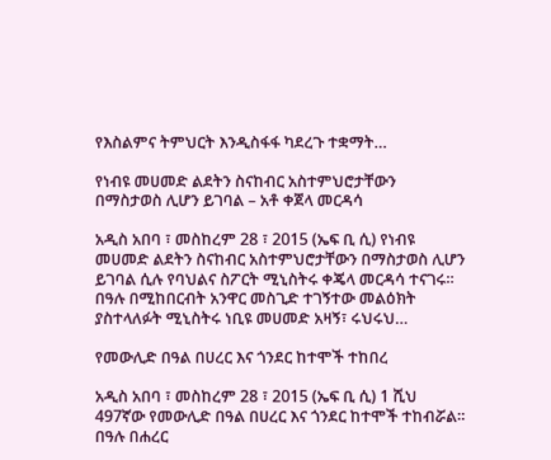የእስልምና ትምህርት እንዲስፋፋ ካደረጉ ተቋማት…

የነብዩ መሀመድ ልደትን ስናከብር አስተምህሮታቸውን በማስታወስ ሊሆን ይገባል – አቶ ቀጀላ መርዳሳ

አዲስ አበባ ፣ መስከረም 28 ፣ 2015 (ኤፍ ቢ ሲ) የነብዩ መሀመድ ልደትን ስናከብር አስተምህሮታቸውን በማስታወስ ሊሆን ይገባል ሲሉ የባህልና ስፖርት ሚኒስትሩ ቀጄላ መርዳሳ ተናገሩ፡፡ በዓሉ በሚከበርብት አንዋር መስጊድ ተገኝተው መልዕክት ያስተላለፉት ሚኒስትሩ ነቢዩ መሀመድ አዛኝ፣ ሩህሩህ…

የመውሊድ በዓል በሀረር እና ጎንደር ከተሞች ተከበረ

አዲስ አበባ ፣ መስከረም 28 ፣ 2015 (ኤፍ ቢ ሲ) 1 ሺህ 497ኛው የመውሊድ በዓል በሀረር እና ጎንደር ከተሞች ተከብሯል፡፡ በዓሉ በሐረር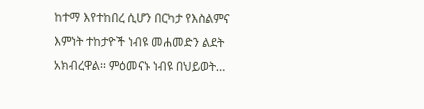ከተማ እየተከበረ ሲሆን በርካታ የእስልምና እምነት ተከታዮች ነብዩ መሐመድን ልደት አክብረዋል፡፡ ምዕመናኑ ነብዩ በህይወት…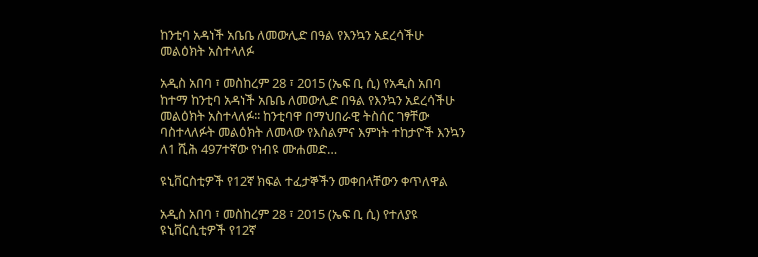ከንቲባ አዳነች አቤቤ ለመውሊድ በዓል የእንኳን አደረሳችሁ መልዕክት አስተላለፉ

አዲስ አበባ ፣ መስከረም 28 ፣ 2015 (ኤፍ ቢ ሲ) የአዲስ አበባ ከተማ ከንቲባ አዳነች አቤቤ ለመውሊድ በዓል የእንኳን አደረሳችሁ መልዕክት አስተላለፉ፡፡ ከንቲባዋ በማህበራዊ ትስሰር ገፃቸው ባስተላለፉት መልዕክት ለመላው የእስልምና እምነት ተከታዮች እንኳን ለ1 ሺሕ 497ተኛው የነብዩ ሙሐመድ…

ዩኒቨርስቲዎች የ12ኛ ክፍል ተፈታኞችን መቀበላቸውን ቀጥለዋል

አዲስ አበባ ፣ መስከረም 28 ፣ 2015 (ኤፍ ቢ ሲ) የተለያዩ ዩኒቨርሲቲዎች የ12ኛ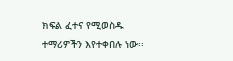ክፍል ፈተና የሚወስዱ ተማሪዎችን እየተቀበሉ ነው፡፡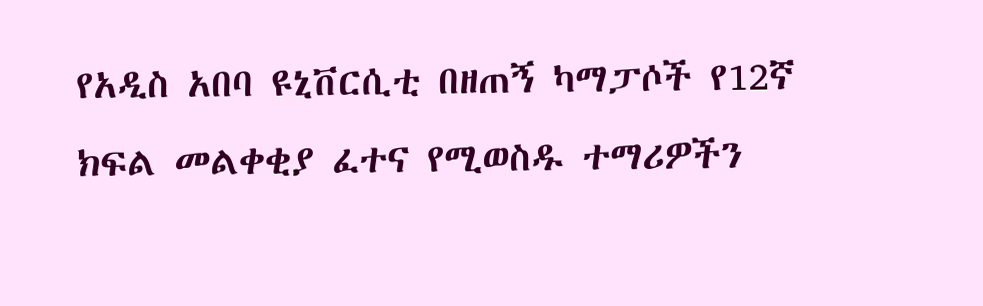የአዲስ አበባ ዩኒቨርሲቲ በዘጠኝ ካማፓሶች የ12ኛ ክፍል መልቀቂያ ፈተና የሚወስዱ ተማሪዎችን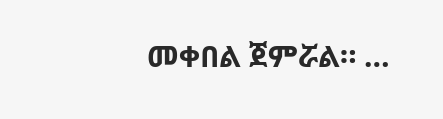መቀበል ጀምሯል። …